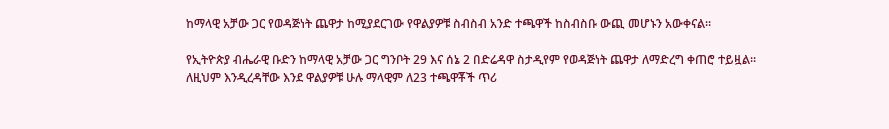ከማላዊ አቻው ጋር የወዳጅነት ጨዋታ ከሚያደርገው የዋልያዎቹ ስብስብ አንድ ተጫዋች ከስብስቡ ውጪ መሆኑን አውቀናል።

የኢትዮጵያ ብሔራዊ ቡድን ከማላዊ አቻው ጋር ግንቦት 29 እና ሰኔ 2 በድሬዳዋ ስታዲየም የወዳጅነት ጨዋታ ለማድረግ ቀጠሮ ተይዟል። ለዚህም እንዲረዳቸው እንደ ዋልያዎቹ ሁሉ ማላዊም ለ23 ተጫዋቾች ጥሪ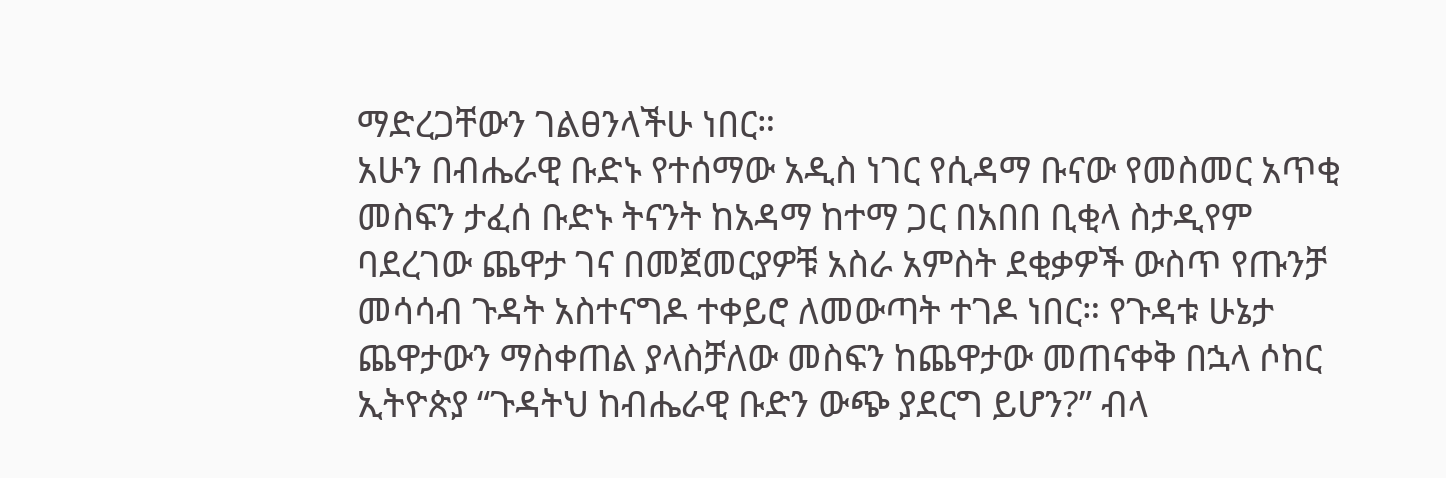ማድረጋቸውን ገልፀንላችሁ ነበር።
አሁን በብሔራዊ ቡድኑ የተሰማው አዲስ ነገር የሲዳማ ቡናው የመስመር አጥቂ መስፍን ታፈሰ ቡድኑ ትናንት ከአዳማ ከተማ ጋር በአበበ ቢቂላ ስታዲየም ባደረገው ጨዋታ ገና በመጀመርያዎቹ አስራ አምስት ደቂቃዎች ውስጥ የጡንቻ መሳሳብ ጉዳት አስተናግዶ ተቀይሮ ለመውጣት ተገዶ ነበር። የጉዳቱ ሁኔታ ጨዋታውን ማስቀጠል ያላስቻለው መስፍን ከጨዋታው መጠናቀቅ በኋላ ሶከር ኢትዮጵያ “ጉዳትህ ከብሔራዊ ቡድን ውጭ ያደርግ ይሆን?” ብላ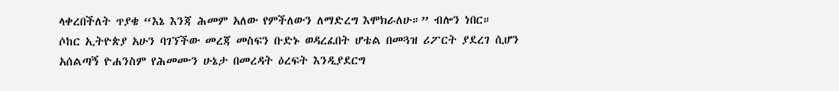ላቀረበችለት ጥያቄ “እኔ እንጃ ሕመም አለው የምችለውን ለማድረግ እሞክራለሁ።” ብሎን ነበር።
ሶከር ኢትዮጵያ አሁን ባገኘችው መረጃ መስፍን ቡድኑ ወዳረፈበት ሆቴል በመጓዝ ሪፖርት ያደረገ ሲሆን አሰልጣኝ ዮሐንስም የሕመሙን ሁኔታ በመረዳት ዕረፍት እንዲያደርግ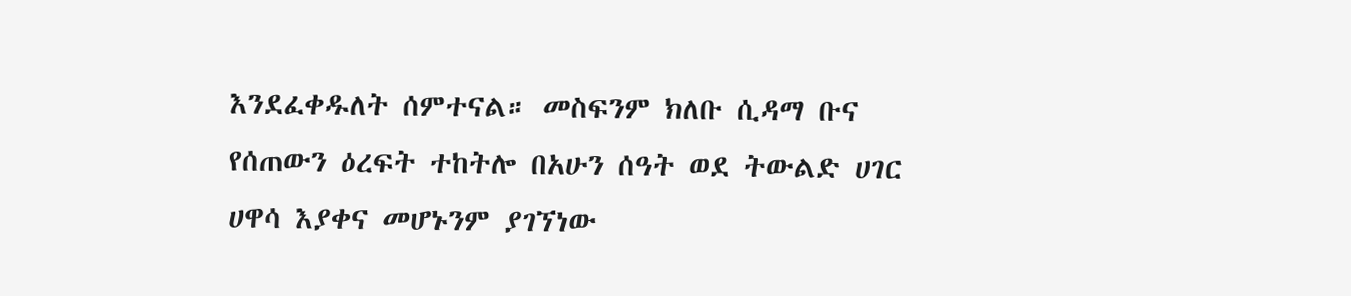እንደፈቀዱለት ሰምተናል። መስፍንም ክለቡ ሲዳማ ቡና የሰጠውን ዕረፍት ተከትሎ በአሁን ሰዓት ወደ ትውልድ ሀገር ሀዋሳ እያቀና መሆኑንም ያገኘነው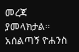መረጃ ያመላክታል።
አሰልጣኝ ዮሐንስ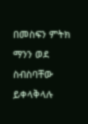በመስፍን ምትክ ማንን ወደ ስብስባቸው ይቀላቅላሉ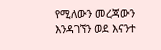የሚለውን መረጃውን እንዳገኘን ወደ እናንተ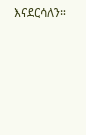እናደርሳለን።